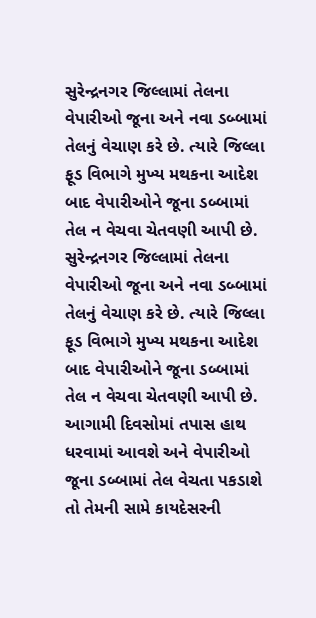સુરેન્દ્રનગર જિલ્લામાં તેલના વેપારીઓ જૂના અને નવા ડબ્બામાં તેલનું વેચાણ કરે છે. ત્યારે જિલ્લા ફૂડ વિભાગે મુખ્ય મથકના આદેશ બાદ વેપારીઓને જૂના ડબ્બામાં તેલ ન વેચવા ચેતવણી આપી છે. સુરેન્દ્રનગર જિલ્લામાં તેલના વેપારીઓ જૂના અને નવા ડબ્બામાં તેલનું વેચાણ કરે છે. ત્યારે જિલ્લા ફૂડ વિભાગે મુખ્ય મથકના આદેશ બાદ વેપારીઓને જૂના ડબ્બામાં તેલ ન વેચવા ચેતવણી આપી છે.
આગામી દિવસોમાં તપાસ હાથ ધરવામાં આવશે અને વેપારીઓ જૂના ડબ્બામાં તેલ વેચતા પકડાશે તો તેમની સામે કાયદેસરની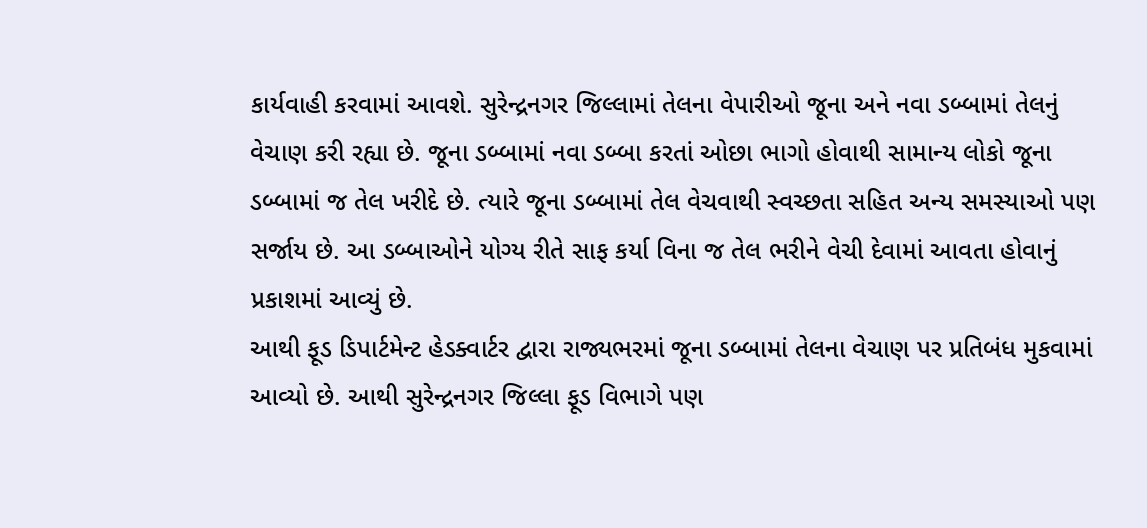કાર્યવાહી કરવામાં આવશે. સુરેન્દ્રનગર જિલ્લામાં તેલના વેપારીઓ જૂના અને નવા ડબ્બામાં તેલનું વેચાણ કરી રહ્યા છે. જૂના ડબ્બામાં નવા ડબ્બા કરતાં ઓછા ભાગો હોવાથી સામાન્ય લોકો જૂના ડબ્બામાં જ તેલ ખરીદે છે. ત્યારે જૂના ડબ્બામાં તેલ વેચવાથી સ્વચ્છતા સહિત અન્ય સમસ્યાઓ પણ સર્જાય છે. આ ડબ્બાઓને યોગ્ય રીતે સાફ કર્યા વિના જ તેલ ભરીને વેચી દેવામાં આવતા હોવાનું પ્રકાશમાં આવ્યું છે.
આથી ફૂડ ડિપાર્ટમેન્ટ હેડક્વાર્ટર દ્વારા રાજ્યભરમાં જૂના ડબ્બામાં તેલના વેચાણ પર પ્રતિબંધ મુકવામાં આવ્યો છે. આથી સુરેન્દ્રનગર જિલ્લા ફૂડ વિભાગે પણ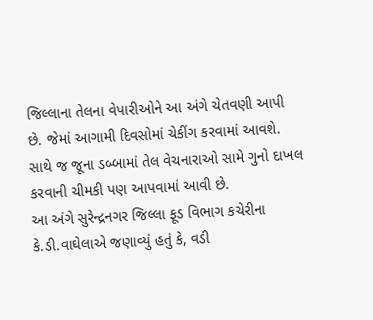જિલ્લાના તેલના વેપારીઓને આ અંગે ચેતવણી આપી છે. જેમાં આગામી દિવસોમાં ચેકીંગ કરવામાં આવશે. સાથે જ જૂના ડબ્બામાં તેલ વેચનારાઓ સામે ગુનો દાખલ કરવાની ચીમકી પણ આપવામાં આવી છે.
આ અંગે સુરેન્દ્રનગર જિલ્લા ફૂડ વિભાગ કચેરીના કે.ડી.વાઘેલાએ જણાવ્યું હતું કે, વડી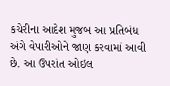કચેરીના આદેશ મુજબ આ પ્રતિબંધ અંગે વેપારીઓને જાણ કરવામાં આવી છે. આ ઉપરાંત ઓઇલ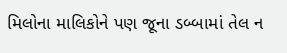મિલોના માલિકોને પણ જૂના ડબ્બામાં તેલ ન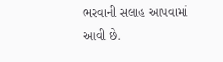ભરવાની સલાહ આપવામાં આવી છે.